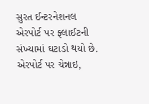સુરત ઈન્ટરનેશનલ એરપોર્ટ પર ફ્લાઈટની સંખ્યામાં ઘટાડો થયો છે. એરપોર્ટ પર ચેન્નાઇ,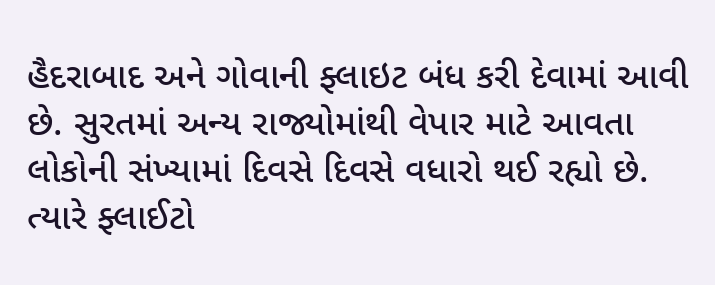હૈદરાબાદ અને ગોવાની ફ્લાઇટ બંધ કરી દેવામાં આવી છે. સુરતમાં અન્ય રાજ્યોમાંથી વેપાર માટે આવતા લોકોની સંખ્યામાં દિવસે દિવસે વધારો થઈ રહ્યો છે. ત્યારે ફ્લાઈટો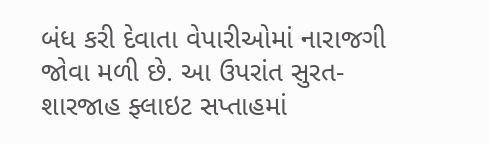બંધ કરી દેવાતા વેપારીઓમાં નારાજગી જોવા મળી છે. આ ઉપરાંત સુરત-શારજાહ ફ્લાઇટ સપ્તાહમાં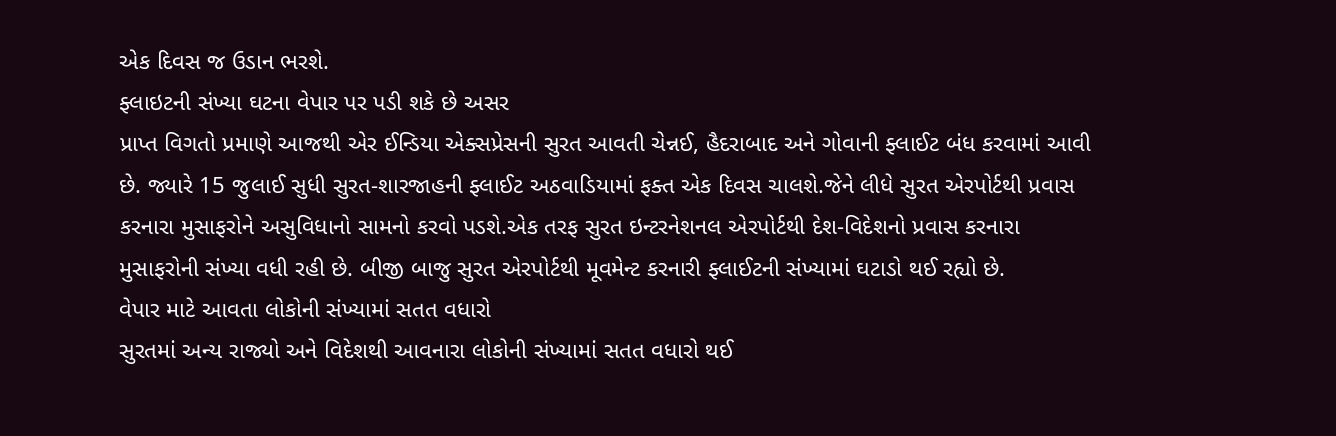એક દિવસ જ ઉડાન ભરશે.
ફ્લાઇટની સંખ્યા ઘટના વેપાર પર પડી શકે છે અસર
પ્રાપ્ત વિગતો પ્રમાણે આજથી એર ઈન્ડિયા એક્સપ્રેસની સુરત આવતી ચેન્નઈ, હૈદરાબાદ અને ગોવાની ફ્લાઈટ બંધ કરવામાં આવી છે. જ્યારે 15 જુલાઈ સુધી સુરત-શારજાહની ફ્લાઈટ અઠવાડિયામાં ફક્ત એક દિવસ ચાલશે.જેને લીધે સુરત એરપોર્ટથી પ્રવાસ કરનારા મુસાફરોને અસુવિધાનો સામનો કરવો પડશે.એક તરફ સુરત ઇન્ટરનેશનલ એરપોર્ટથી દેશ-વિદેશનો પ્રવાસ કરનારા મુસાફરોની સંખ્યા વધી રહી છે. બીજી બાજુ સુરત એરપોર્ટથી મૂવમેન્ટ કરનારી ફ્લાઈટની સંખ્યામાં ઘટાડો થઈ રહ્યો છે.
વેપાર માટે આવતા લોકોની સંખ્યામાં સતત વધારો
સુરતમાં અન્ય રાજ્યો અને વિદેશથી આવનારા લોકોની સંખ્યામાં સતત વધારો થઈ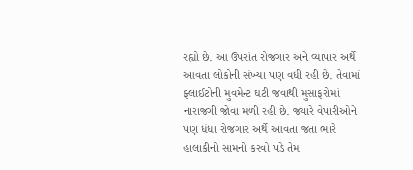રહ્યો છે. આ ઉપરાંત રોજગાર અને વ્યાપાર અર્થે આવતા લોકોની સંખ્યા પણ વધી રહી છે. તેવામાં ફ્લાઈટોની મુવમેન્ટ ઘટી જવાથી મુસાફરોમાં નારાજગી જોવા મળી રહી છે. જ્યારે વેપારીઓને પણ ધંધા રોજગાર અર્થે આવતા જતા ભારે હાલાકીનો સામનો કરવો પડે તેમ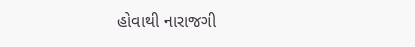હોવાથી નારાજગી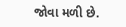જોવા મળી છે.